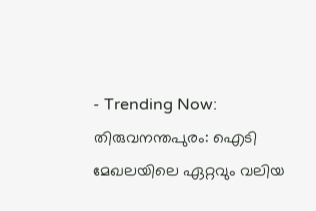- Trending Now:
തിരുവനന്തപുരം: ഐടി മേഖലയിലെ ഏറ്റവും വലിയ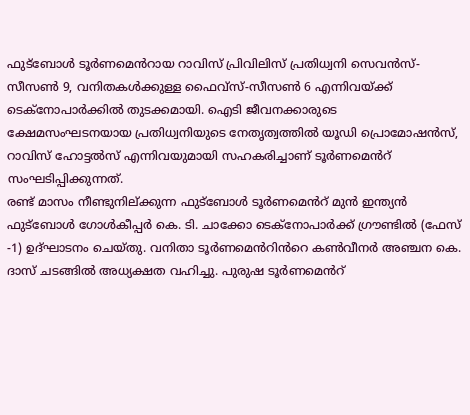ഫുട്ബോൾ ടൂർണമെൻറായ റാവിസ് പ്രിവിലിസ് പ്രതിധ്വനി സെവൻസ്-സീസൺ 9, വനിതകൾക്കുള്ള ഫൈവ്സ്-സീസൺ 6 എന്നിവയ്ക്ക് ടെക്നോപാർക്കിൽ തുടക്കമായി. ഐടി ജീവനക്കാരുടെ ക്ഷേമസംഘടനയായ പ്രതിധ്വനിയുടെ നേതൃത്വത്തിൽ യൂഡി പ്രൊമോഷൻസ്, റാവിസ് ഹോട്ടൽസ് എന്നിവയുമായി സഹകരിച്ചാണ് ടൂർണമെൻറ് സംഘടിപ്പിക്കുന്നത്.
രണ്ട് മാസം നീണ്ടുനില്ക്കുന്ന ഫുട്ബോൾ ടൂർണമെൻറ് മുൻ ഇന്ത്യൻ ഫുട്ബോൾ ഗോൾകീപ്പർ കെ. ടി. ചാക്കോ ടെക്നോപാർക്ക് ഗ്രൗണ്ടിൽ (ഫേസ് -1) ഉദ്ഘാടനം ചെയ്തു. വനിതാ ടൂർണമെൻറിൻറെ കൺവീനർ അഞ്ചന കെ. ദാസ് ചടങ്ങിൽ അധ്യക്ഷത വഹിച്ചു. പുരുഷ ടൂർണമെൻറ്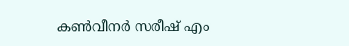കൺവീനർ സരീഷ് എം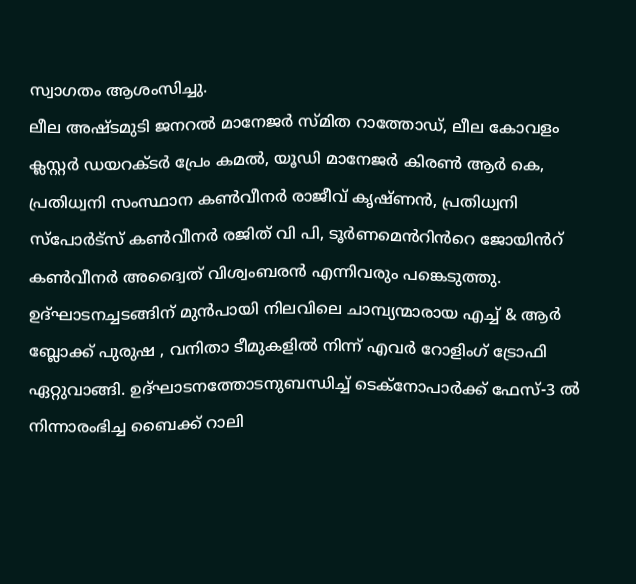സ്വാഗതം ആശംസിച്ചു.
ലീല അഷ്ടമുടി ജനറൽ മാനേജർ സ്മിത റാത്തോഡ്, ലീല കോവളം ക്ലസ്റ്റർ ഡയറക്ടർ പ്രേം കമൽ, യൂഡി മാനേജർ കിരൺ ആർ കെ, പ്രതിധ്വനി സംസ്ഥാന കൺവീനർ രാജീവ് കൃഷ്ണൻ, പ്രതിധ്വനി സ്പോർട്സ് കൺവീനർ രജിത് വി പി, ടൂർണമെൻറിൻറെ ജോയിൻറ് കൺവീനർ അദ്വൈത് വിശ്വംബരൻ എന്നിവരും പങ്കെടുത്തു.
ഉദ്ഘാടനച്ചടങ്ങിന് മുൻപായി നിലവിലെ ചാമ്പ്യന്മാരായ എച്ച് & ആർ ബ്ലോക്ക് പുരുഷ , വനിതാ ടീമുകളിൽ നിന്ന് എവർ റോളിംഗ് ട്രോഫി ഏറ്റുവാങ്ങി. ഉദ്ഘാടനത്തോടനുബന്ധിച്ച് ടെക്നോപാർക്ക് ഫേസ്-3 ൽ നിന്നാരംഭിച്ച ബൈക്ക് റാലി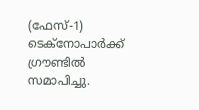(ഫേസ്-1) ടെക്നോപാർക്ക് ഗ്രൗണ്ടിൽ സമാപിച്ചു.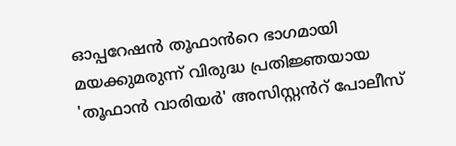ഓപ്പറേഷൻ തൂഫാൻറെ ഭാഗമായി മയക്കുമരുന്ന് വിരുദ്ധ പ്രതിജ്ഞയായ 'തൂഫാൻ വാരിയർ' അസിസ്റ്റൻറ് പോലീസ്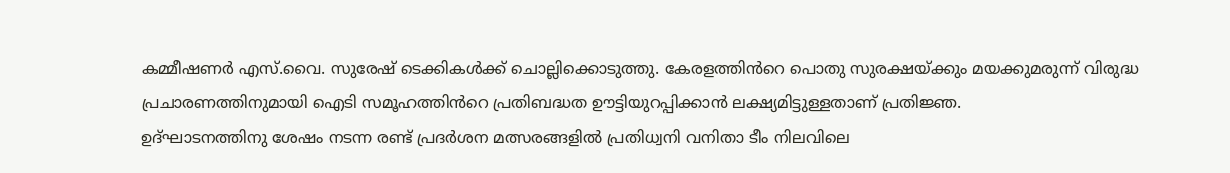കമ്മീഷണർ എസ്.വൈ. സുരേഷ് ടെക്കികൾക്ക് ചൊല്ലിക്കൊടുത്തു. കേരളത്തിൻറെ പൊതു സുരക്ഷയ്ക്കും മയക്കുമരുന്ന് വിരുദ്ധ പ്രചാരണത്തിനുമായി ഐടി സമൂഹത്തിൻറെ പ്രതിബദ്ധത ഊട്ടിയുറപ്പിക്കാൻ ലക്ഷ്യമിട്ടുള്ളതാണ് പ്രതിജ്ഞ.
ഉദ്ഘാടനത്തിനു ശേഷം നടന്ന രണ്ട് പ്രദർശന മത്സരങ്ങളിൽ പ്രതിധ്വനി വനിതാ ടീം നിലവിലെ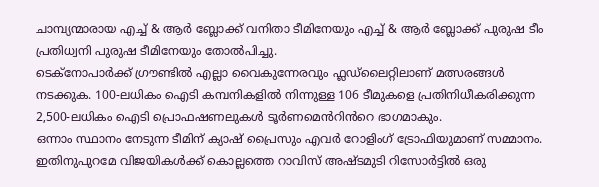ചാമ്പ്യന്മാരായ എച്ച് & ആർ ബ്ലോക്ക് വനിതാ ടീമിനേയും എച്ച് & ആർ ബ്ലോക്ക് പുരുഷ ടീം പ്രതിധ്വനി പുരുഷ ടീമിനേയും തോൽപിച്ചു.
ടെക്നോപാർക്ക് ഗ്രൗണ്ടിൽ എല്ലാ വൈകുന്നേരവും ഫ്ലഡ്ലൈറ്റിലാണ് മത്സരങ്ങൾ നടക്കുക. 100-ലധികം ഐടി കമ്പനികളിൽ നിന്നുള്ള 106 ടീമുകളെ പ്രതിനിധീകരിക്കുന്ന 2,500-ലധികം ഐടി പ്രൊഫഷണലുകൾ ടൂർണമെൻറിൻറെ ഭാഗമാകും.
ഒന്നാം സ്ഥാനം നേടുന്ന ടീമിന് ക്യാഷ് പ്രൈസും എവർ റോളിംഗ് ട്രോഫിയുമാണ് സമ്മാനം. ഇതിനുപുറമേ വിജയികൾക്ക് കൊല്ലത്തെ റാവിസ് അഷ്ടമുടി റിസോർട്ടിൽ ഒരു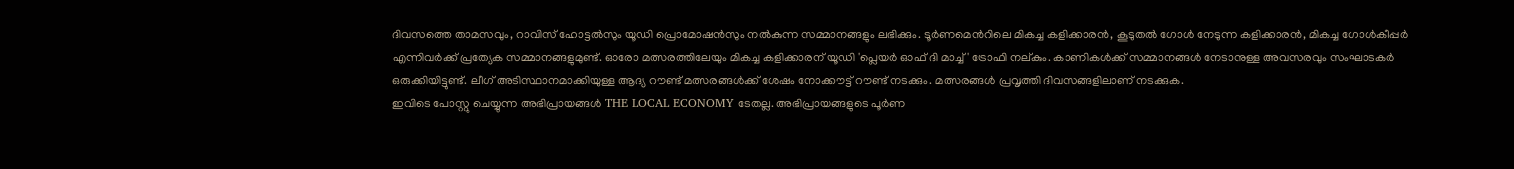ദിവസത്തെ താമസവും, റാവിസ് ഹോട്ടൽസും യൂഡി പ്രൊമോഷൻസും നൽകുന്ന സമ്മാനങ്ങളും ലഭിക്കും. ടൂർണമെൻറിലെ മികച്ച കളിക്കാരൻ, കൂടുതൽ ഗോൾ നേടുന്ന കളിക്കാരൻ, മികച്ച ഗോൾകീപ്പർ എന്നിവർക്ക് പ്രത്യേക സമ്മാനങ്ങളുമുണ്ട്. ഓരോ മത്സരത്തിലേയും മികച്ച കളിക്കാരന് യൂഡി 'പ്ലെയർ ഓഫ് ദി മാച്ച്' ട്രോഫി നല്കും. കാണികൾക്ക് സമ്മാനങ്ങൾ നേടാനുള്ള അവസരവും സംഘാടകർ ഒരുക്കിയിട്ടുണ്ട്. ലീഗ് അടിസ്ഥാനമാക്കിയുള്ള ആദ്യ റൗണ്ട് മത്സരങ്ങൾക്ക് ശേഷം നോക്കൗട്ട് റൗണ്ട് നടക്കും. മത്സരങ്ങൾ പ്രവൃത്തി ദിവസങ്ങളിലാണ് നടക്കുക.
ഇവിടെ പോസ്റ്റു ചെയ്യുന്ന അഭിപ്രായങ്ങൾ THE LOCAL ECONOMY ടേതല്ല. അഭിപ്രായങ്ങളുടെ പൂർണ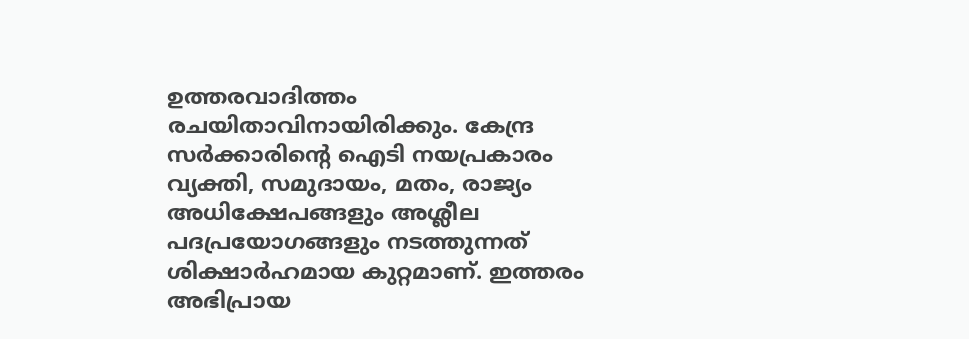ഉത്തരവാദിത്തം രചയിതാവിനായിരിക്കും. കേന്ദ്ര സർക്കാരിന്റെ ഐടി നയപ്രകാരം വ്യക്തി, സമുദായം, മതം, രാജ്യം അധിക്ഷേപങ്ങളും അശ്ലീല പദപ്രയോഗങ്ങളും നടത്തുന്നത് ശിക്ഷാർഹമായ കുറ്റമാണ്. ഇത്തരം അഭിപ്രായ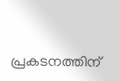പ്രകടനത്തിന്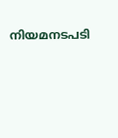നിയമനടപടി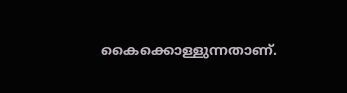കൈക്കൊള്ളുന്നതാണ്.